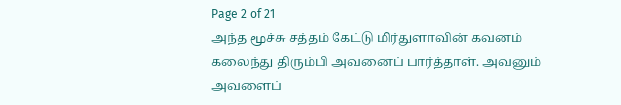Page 2 of 21
அந்த மூச்சு சத்தம் கேட்டு மிர்துளாவின் கவனம் கலைந்து திரும்பி அவனைப் பார்த்தாள். அவனும் அவளைப்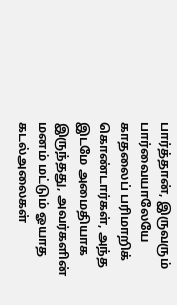பார்த்தான், இருவரும் பார்வையாலேயே காதலைப் பரிமாறிக் கொண்டார்கள், அந்த இடமே அமைதியாக இருந்தது, அவர்களின் மனம் மட்டும் ஓயாத கடல்அலைகள்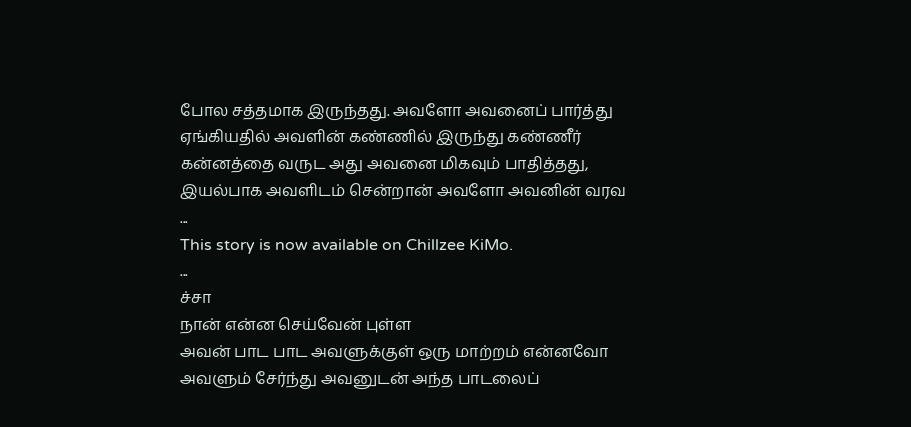போல சத்தமாக இருந்தது. அவளோ அவனைப் பார்த்து ஏங்கியதில் அவளின் கண்ணில் இருந்து கண்ணீர் கன்னத்தை வருட அது அவனை மிகவும் பாதித்தது, இயல்பாக அவளிடம் சென்றான் அவளோ அவனின் வரவ
...
This story is now available on Chillzee KiMo.
...
ச்சா
நான் என்ன செய்வேன் புள்ள
அவன் பாட பாட அவளுக்குள் ஒரு மாற்றம் என்னவோ அவளும் சேர்ந்து அவனுடன் அந்த பாடலைப்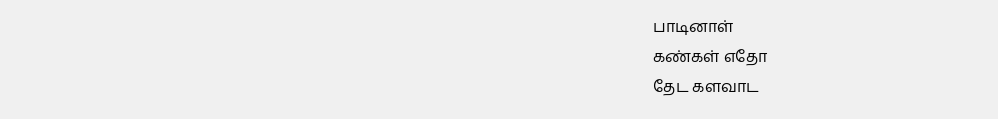பாடினாள்
கண்கள் எதோ
தேட களவாட